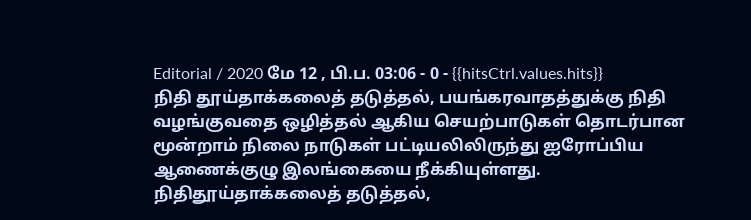Editorial / 2020 மே 12 , பி.ப. 03:06 - 0 - {{hitsCtrl.values.hits}}
நிதி தூய்தாக்கலைத் தடுத்தல், பயங்கரவாதத்துக்கு நிதி வழங்குவதை ஒழித்தல் ஆகிய செயற்பாடுகள் தொடர்பான மூன்றாம் நிலை நாடுகள் பட்டியலிலிருந்து ஐரோப்பிய ஆணைக்குழு இலங்கையை நீக்கியுள்ளது.
நிதிதூய்தாக்கலைத் தடுத்தல்,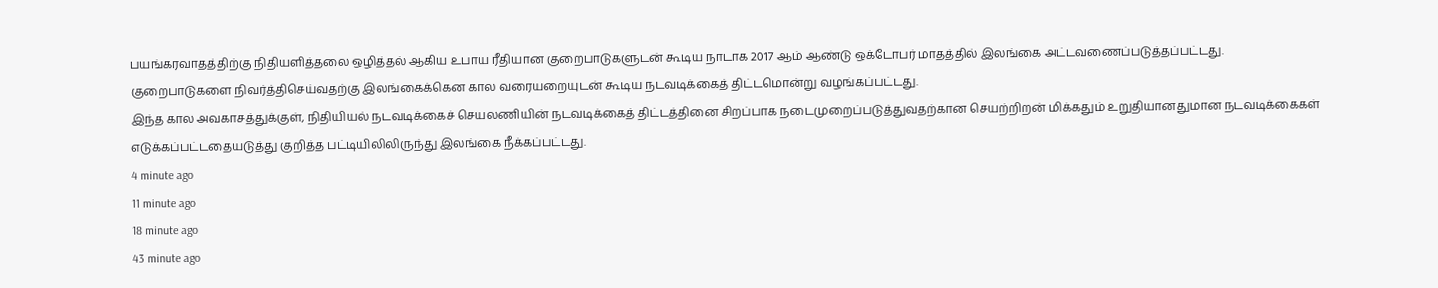பயங்கரவாதத்திற்கு நிதியளித்தலை ஒழித்தல் ஆகிய உபாய ரீதியான குறைபாடுகளுடன் கூடிய நாடாக 2017 ஆம் ஆண்டு ஒக்டோபர் மாதத்தில் இலங்கை அட்டவணைப்படுத்தப்பட்டது.
குறைபாடுகளை நிவர்த்திசெய்வதற்கு இலங்கைக்கென கால வரையறையுடன் கூடிய நடவடிக்கைத் திட்டமொன்று வழங்கப்பட்டது.
இந்த கால அவகாசத்துக்குள், நிதியியல் நடவடிக்கைச் செயலணியின் நடவடிக்கைத் திட்டத்தினை சிறப்பாக நடைமுறைப்படுத்துவதற்கான செயற்றிறன் மிக்கதும் உறுதியானதுமான நடவடிக்கைகள் எடுக்கப்பட்டதையடுத்து குறித்த பட்டியிலிலிருந்து இலங்கை நீக்கப்பட்டது.
4 minute ago
11 minute ago
18 minute ago
43 minute ago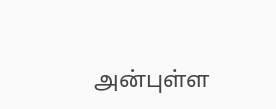அன்புள்ள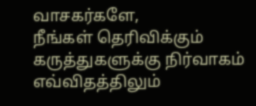வாசகர்களே,
நீங்கள் தெரிவிக்கும் கருத்துகளுக்கு நிர்வாகம் எவ்விதத்திலும்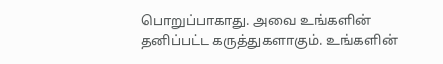பொறுப்பாகாது. அவை உங்களின் தனிப்பட்ட கருத்துகளாகும். உங்களின்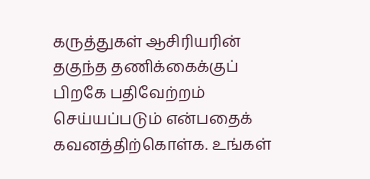கருத்துகள் ஆசிரியரின் தகுந்த தணிக்கைக்குப் பிறகே பதிவேற்றம் செய்யப்படும் என்பதைக் கவனத்திற்கொள்க. உங்கள்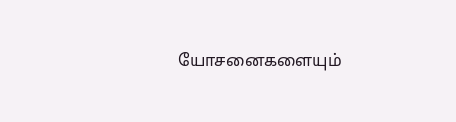யோசனைகளையும்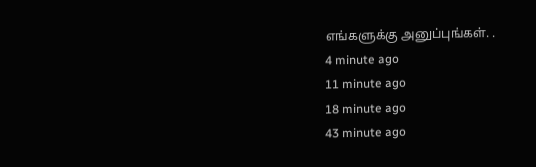எங்களுக்கு அனுப்புங்கள். .
4 minute ago
11 minute ago
18 minute ago
43 minute ago